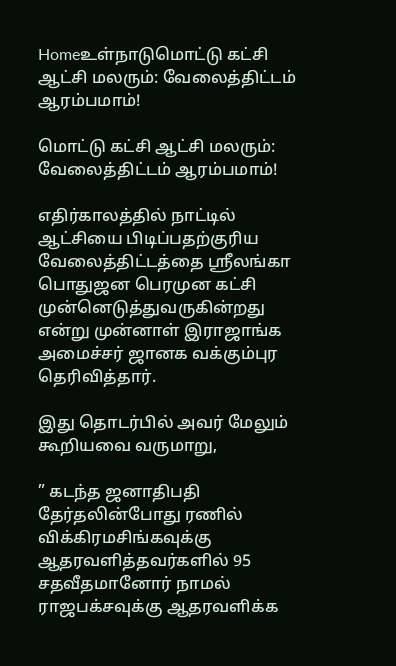Homeஉள்நாடுமொட்டு கட்சி ஆட்சி மலரும்: வேலைத்திட்டம் ஆரம்பமாம்!

மொட்டு கட்சி ஆட்சி மலரும்: வேலைத்திட்டம் ஆரம்பமாம்!

எதிர்காலத்தில் நாட்டில் ஆட்சியை பிடிப்பதற்குரிய வேலைத்திட்டத்தை ஸ்ரீலங்கா பொதுஜன பெரமுன கட்சி முன்னெடுத்துவருகின்றது என்று முன்னாள் இராஜாங்க அமைச்சர் ஜானக வக்கும்புர தெரிவித்தார்.

இது தொடர்பில் அவர் மேலும் கூறியவை வருமாறு,

” கடந்த ஜனாதிபதி தேர்தலின்போது ரணில் விக்கிரமசிங்கவுக்கு ஆதரவளித்தவர்களில் 95 சதவீதமானோர் நாமல் ராஜபக்சவுக்கு ஆதரவளிக்க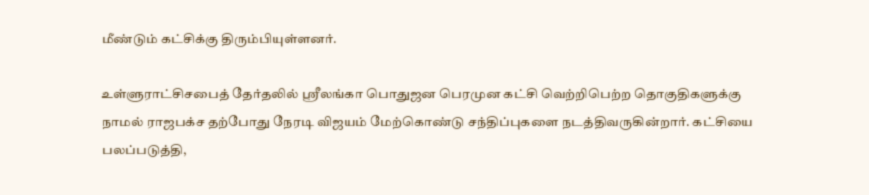மீண்டும் கட்சிக்கு திரும்பியுள்ளனர்.

உள்ளுராட்சிசபைத் தேர்தலில் ஸ்ரீலங்கா பொதுஜன பெரமுன கட்சி வெற்றிபெற்ற தொகுதிகளுக்கு நாமல் ராஜபக்ச தற்போது நேரடி விஜயம் மேற்கொண்டு சந்திப்புகளை நடத்திவருகின்றார். கட்சியை பலப்படுத்தி,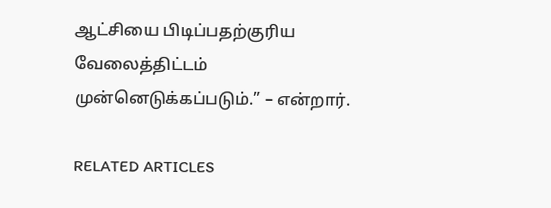ஆட்சியை பிடிப்பதற்குரிய வேலைத்திட்டம் முன்னெடுக்கப்படும்.” – என்றார்.

RELATED ARTICLES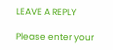LEAVE A REPLY

Please enter your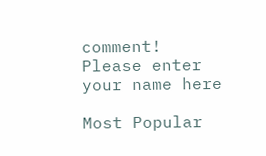comment!
Please enter your name here

Most Popular